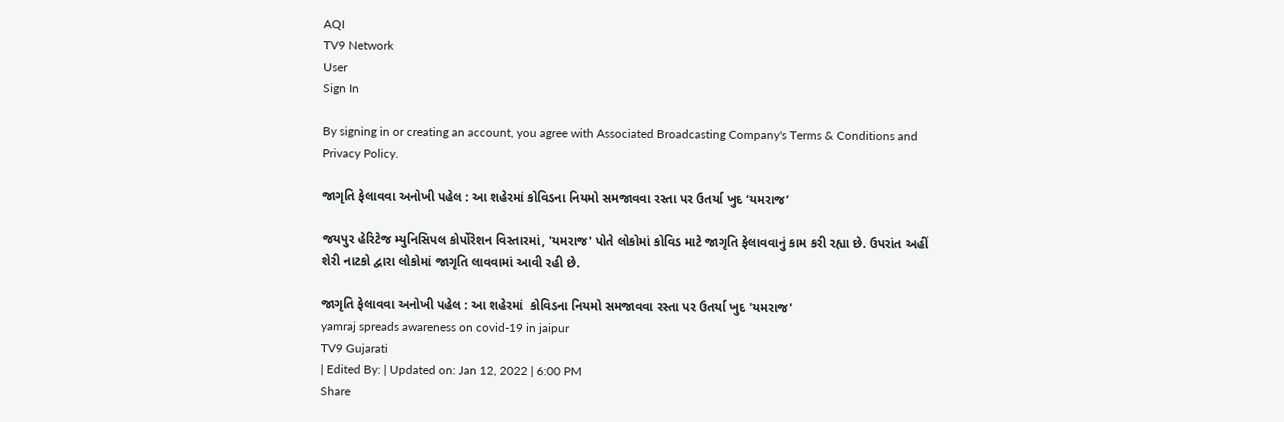AQI
TV9 Network
User
Sign In

By signing in or creating an account, you agree with Associated Broadcasting Company's Terms & Conditions and Privacy Policy.

જાગૃતિ ફેલાવવા અનોખી પહેલ : આ શહેરમાં કોવિડના નિયમો સમજાવવા રસ્તા પર ઉતર્યા ખુદ ‘યમરાજ’

જયપુર હેરિટેજ મ્યુનિસિપલ કોર્પોરેશન વિસ્તારમાં, 'યમરાજ' પોતે લોકોમાં કોવિડ માટે જાગૃતિ ફેલાવવાનું કામ કરી રહ્યા છે. ઉપરાંત અહીં શેરી નાટકો દ્વારા લોકોમાં જાગૃતિ લાવવામાં આવી રહી છે.

જાગૃતિ ફેલાવવા અનોખી પહેલ : આ શહેરમાં  કોવિડના નિયમો સમજાવવા રસ્તા પર ઉતર્યા ખુદ 'યમરાજ'
yamraj spreads awareness on covid-19 in jaipur
TV9 Gujarati
| Edited By: | Updated on: Jan 12, 2022 | 6:00 PM
Share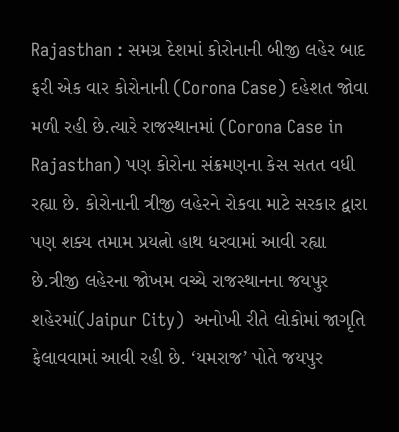Rajasthan : સમગ્ર દેશમાં કોરોનાની બીજી લહેર બાદ ફરી એક વાર કોરોનાની (Corona Case) દહેશત જોવા મળી રહી છે.ત્યારે રાજસ્થાનમાં (Corona Case in Rajasthan) પણ કોરોના સંક્રમણના કેસ સતત વધી રહ્યા છે. કોરોનાની ત્રીજી લહેરને રોકવા માટે સરકાર દ્વારા પણ શક્ય તમામ પ્રયત્નો હાથ ધરવામાં આવી રહ્યા છે.ત્રીજી લહેરના જોખમ વચ્ચે રાજસ્થાનના જયપુર શહેરમાં(Jaipur City)  અનોખી રીતે લોકોમાં જાગૃતિ ફેલાવવામાં આવી રહી છે. ‘યમરાજ’ પોતે જયપુર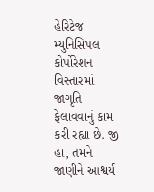હેરિટેજ મ્યુનિસિપલ કોર્પોરેશન વિસ્તારમાં જાગૃતિ ફેલાવવાનું કામ કરી રહ્યા છે. જી હા, તમને જાણીને આશ્વર્ય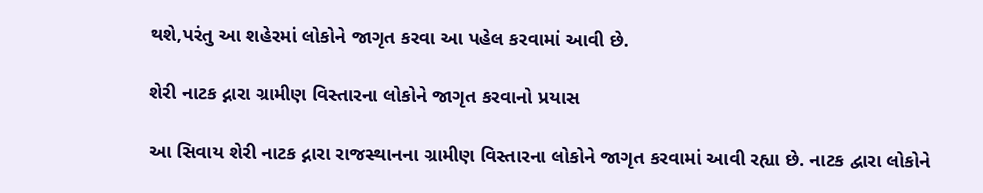થશે,પરંતુ આ શહેરમાં લોકોને જાગૃત કરવા આ પહેલ કરવામાં આવી છે.

શેરી નાટક દ્નારા ગ્રામીણ વિસ્તારના લોકોને જાગૃત કરવાનો પ્રયાસ

આ સિવાય શેરી નાટક દ્નારા રાજસ્થાનના ગ્રામીણ વિસ્તારના લોકોને જાગૃત કરવામાં આવી રહ્યા છે. નાટક દ્વારા લોકોને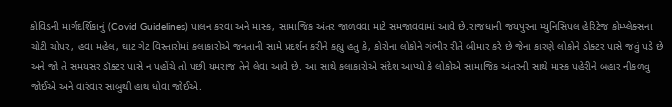કોવિડની માર્ગદર્શિકાનું (Covid Guidelines) પાલન કરવા અને માસ્ક, સામાજિક અંતર જાળવવા માટે સમજાવવામાં આવે છે.રાજધાની જયપુરના મ્યુનિસિપલ હેરિટેજ કોમ્પ્લેક્સના ચોટી ચોપર, હવા મહેલ, ઘાટ ગેટ વિસ્તારોમાં કલાકારોએ જનતાની સામે પ્રદર્શન કરીને કહ્યુ હતુ કે, કોરોના લોકોને ગંભીર રીતે બીમાર કરે છે જેના કારણે લોકોને ડોક્ટર પાસે જવું પડે છે અને જો તે સમયસર ડૉક્ટર પાસે ન પહોંચે તો પછી યમરાજ તેને લેવા આવે છે. આ સાથે કલાકારોએ સંદેશ આપ્યો કે લોકોએ સામાજિક અંતરની સાથે માસ્ક પહેરીને બહાર નીકળવુ જોઈએ અને વારંવાર સાબુથી હાથ ધોવા જોઈએ.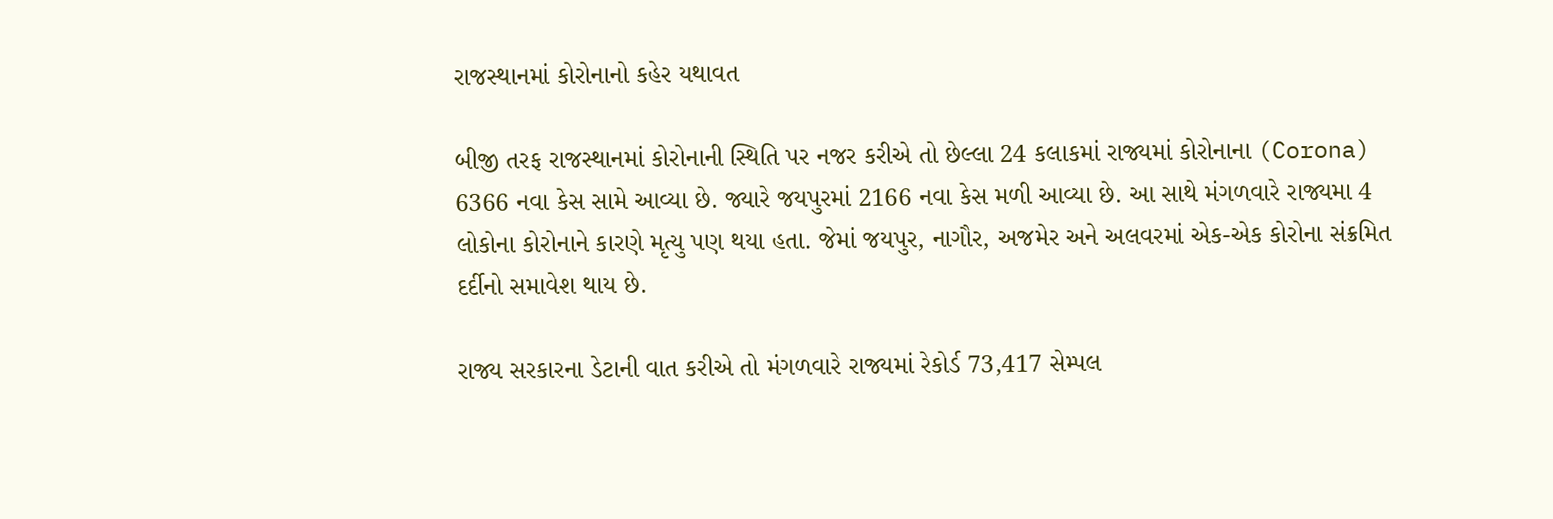રાજસ્થાનમાં કોરોનાનો કહેર યથાવત

બીજી તરફ રાજસ્થાનમાં કોરોનાની સ્થિતિ પર નજર કરીએ તો છેલ્લા 24 કલાકમાં રાજ્યમાં કોરોનાના (Corona) 6366 નવા કેસ સામે આવ્યા છે. જ્યારે જયપુરમાં 2166 નવા કેસ મળી આવ્યા છે. આ સાથે મંગળવારે રાજ્યમા 4 લોકોના કોરોનાને કારણે મૃત્યુ પણ થયા હતા. જેમાં જયપુર, નાગૌર, અજમેર અને અલવરમાં એક-એક કોરોના સંક્રમિત દર્દીનો સમાવેશ થાય છે.

રાજ્ય સરકારના ડેટાની વાત કરીએ તો મંગળવારે રાજ્યમાં રેકોર્ડ 73,417 સેમ્પલ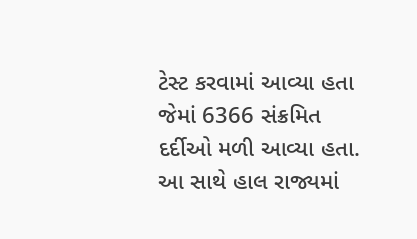ટેસ્ટ કરવામાં આવ્યા હતા જેમાં 6366 સંક્રમિત દર્દીઓ મળી આવ્યા હતા. આ સાથે હાલ રાજ્યમાં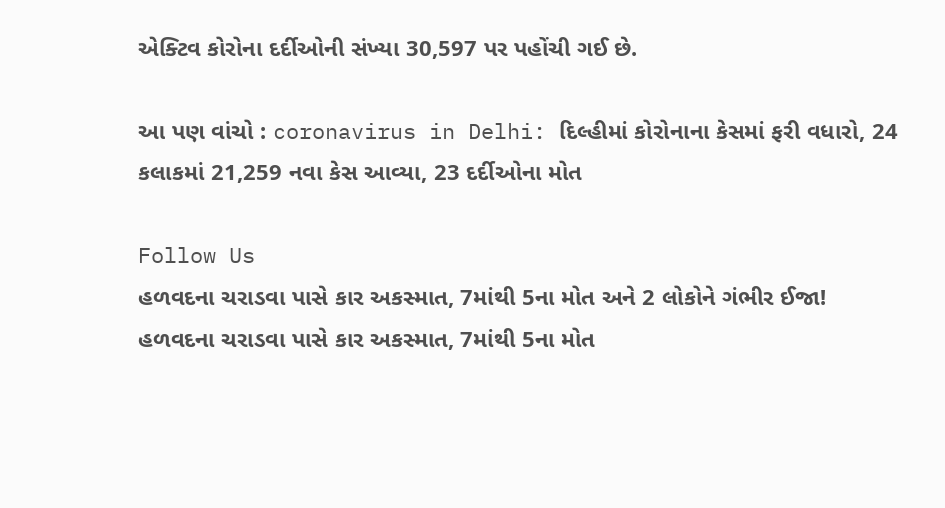એક્ટિવ કોરોના દર્દીઓની સંખ્યા 30,597 પર પહોંચી ગઈ છે.

આ પણ વાંચો : coronavirus in Delhi: દિલ્હીમાં કોરોનાના કેસમાં ફરી વધારો, 24 કલાકમાં 21,259 નવા કેસ આવ્યા, 23 દર્દીઓના મોત

Follow Us
હળવદના ચરાડવા પાસે કાર અકસ્માત, 7માંથી 5ના મોત અને 2 લોકોને ગંભીર ઈજા!
હળવદના ચરાડવા પાસે કાર અકસ્માત, 7માંથી 5ના મોત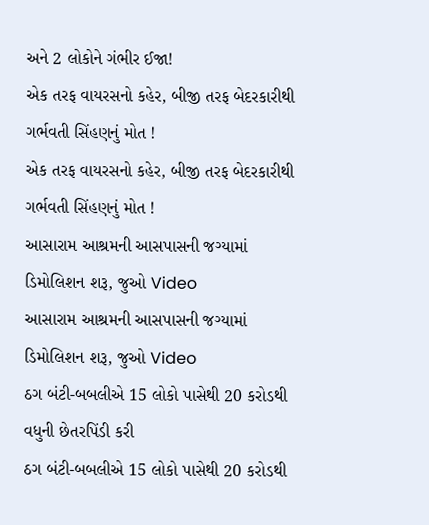અને 2 લોકોને ગંભીર ઈજા!
એક તરફ વાયરસનો કહેર, બીજી તરફ બેદરકારીથી ગર્ભવતી સિંહણનું મોત !
એક તરફ વાયરસનો કહેર, બીજી તરફ બેદરકારીથી ગર્ભવતી સિંહણનું મોત !
આસારામ આશ્રમની આસપાસની જગ્યામાં ડિમોલિશન શરૂ, જુઓ Video
આસારામ આશ્રમની આસપાસની જગ્યામાં ડિમોલિશન શરૂ, જુઓ Video
ઠગ બંટી-બબલીએ 15 લોકો પાસેથી 20 કરોડથી વધુની છેતરપિંડી કરી
ઠગ બંટી-બબલીએ 15 લોકો પાસેથી 20 કરોડથી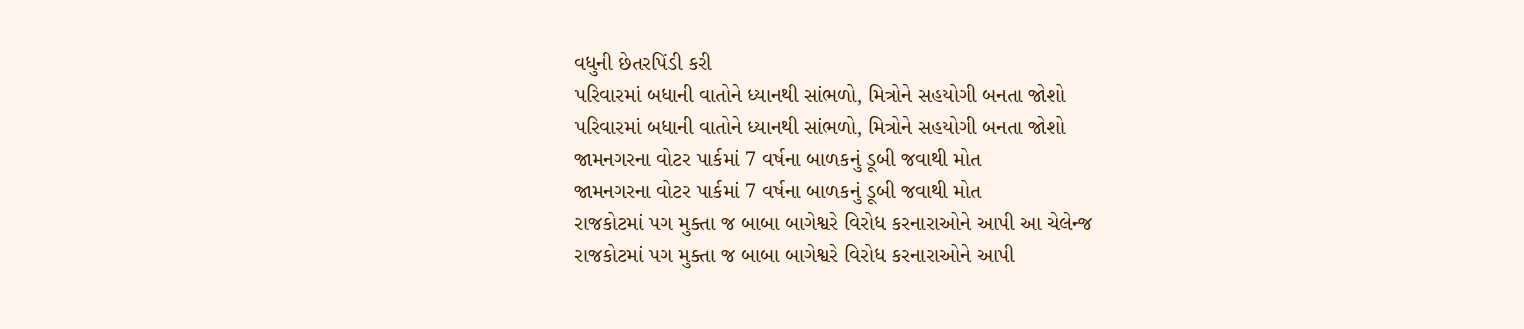વધુની છેતરપિંડી કરી
પરિવારમાં બધાની વાતોને ધ્યાનથી સાંભળો, મિત્રોને સહયોગી બનતા જોશો
પરિવારમાં બધાની વાતોને ધ્યાનથી સાંભળો, મિત્રોને સહયોગી બનતા જોશો
જામનગરના વોટર પાર્કમાં 7 વર્ષના બાળકનું ડૂબી જવાથી મોત
જામનગરના વોટર પાર્કમાં 7 વર્ષના બાળકનું ડૂબી જવાથી મોત
રાજકોટમાં પગ મુક્તા જ બાબા બાગેશ્વરે વિરોધ કરનારાઓને આપી આ ચેલેન્જ
રાજકોટમાં પગ મુક્તા જ બાબા બાગેશ્વરે વિરોધ કરનારાઓને આપી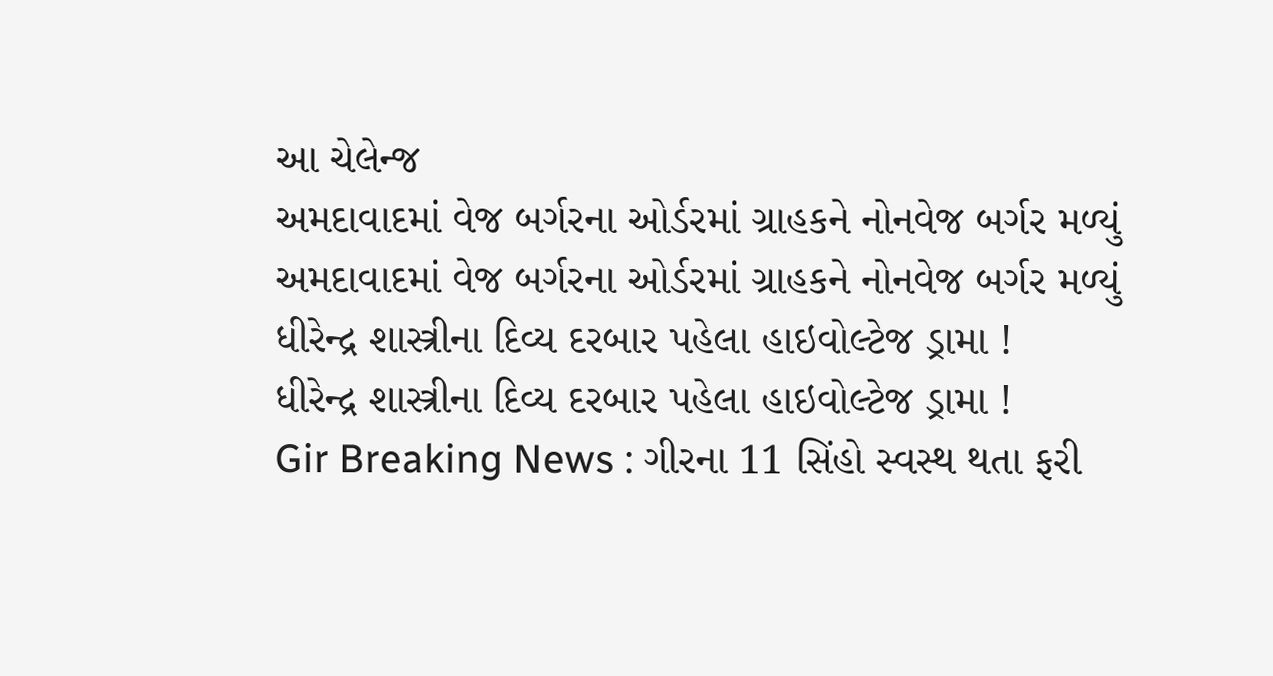આ ચેલેન્જ
અમદાવાદમાં વેજ બર્ગરના ઓર્ડરમાં ગ્રાહકને નોનવેજ બર્ગર મળ્યું
અમદાવાદમાં વેજ બર્ગરના ઓર્ડરમાં ગ્રાહકને નોનવેજ બર્ગર મળ્યું
ધીરેન્દ્ર શાસ્ત્રીના દિવ્ય દરબાર પહેલા હાઇવોલ્ટેજ ડ્રામા !
ધીરેન્દ્ર શાસ્ત્રીના દિવ્ય દરબાર પહેલા હાઇવોલ્ટેજ ડ્રામા !
Gir Breaking News : ગીરના 11 સિંહો સ્વસ્થ થતા ફરી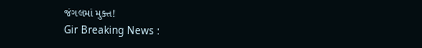જંગલમાં મુક્ત!
Gir Breaking News :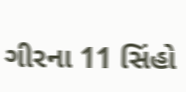ગીરના 11 સિંહો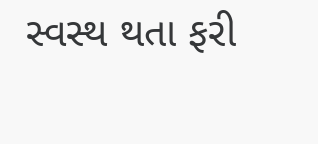સ્વસ્થ થતા ફરી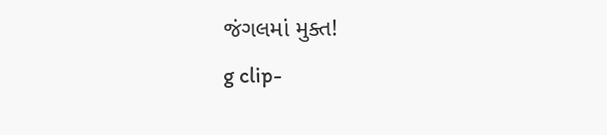જંગલમાં મુક્ત!
g clip-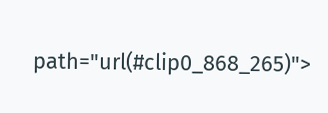path="url(#clip0_868_265)">